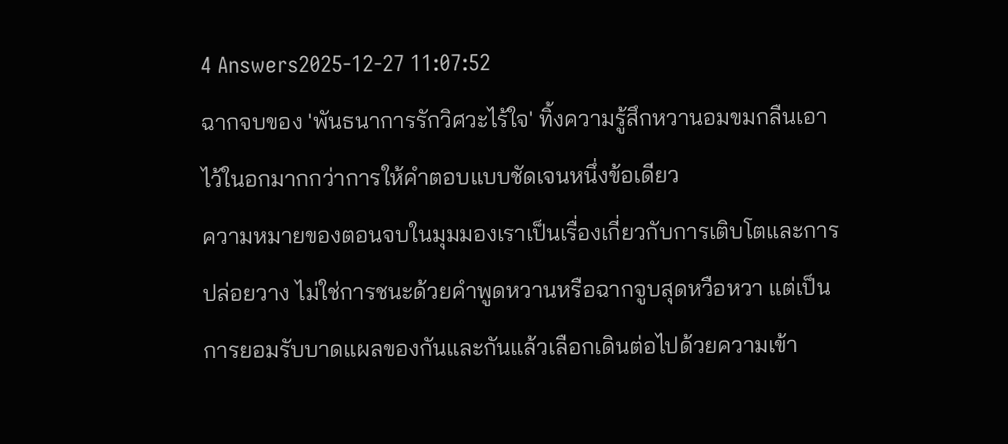4 Answers2025-12-27 11:07:52
ฉากจบของ 'พันธนาการรักวิศวะไร้ใจ' ทิ้งความรู้สึกหวานอมขมกลืนเอาไว้ในอกมากกว่าการให้คำตอบแบบชัดเจนหนึ่งข้อเดียว
ความหมายของตอนจบในมุมมองเราเป็นเรื่องเกี่ยวกับการเติบโตและการปล่อยวาง ไม่ใช่การชนะด้วยคำพูดหวานหรือฉากจูบสุดหวือหวา แต่เป็นการยอมรับบาดแผลของกันและกันแล้วเลือกเดินต่อไปด้วยความเข้า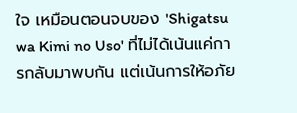ใจ เหมือนตอนจบของ 'Shigatsu wa Kimi no Uso' ที่ไม่ได้เน้นแค่การกลับมาพบกัน แต่เน้นการให้อภัย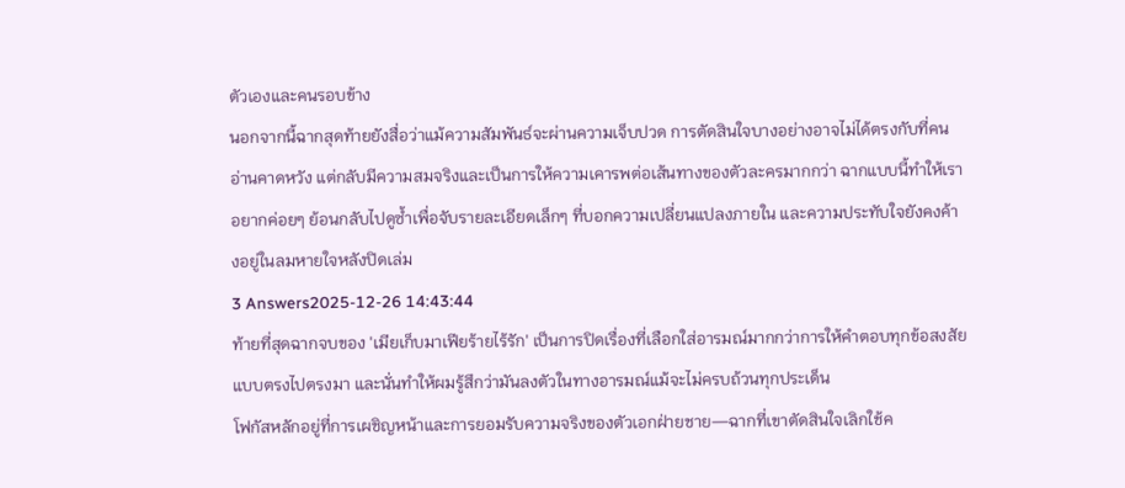ตัวเองและคนรอบข้าง
นอกจากนี้ฉากสุดท้ายยังสื่อว่าแม้ความสัมพันธ์จะผ่านความเจ็บปวด การตัดสินใจบางอย่างอาจไม่ได้ตรงกับที่คนอ่านคาดหวัง แต่กลับมีความสมจริงและเป็นการให้ความเคารพต่อเส้นทางของตัวละครมากกว่า ฉากแบบนี้ทำให้เราอยากค่อยๆ ย้อนกลับไปดูซ้ำเพื่อจับรายละเอียดเล็กๆ ที่บอกความเปลี่ยนแปลงภายใน และความประทับใจยังคงค้างอยู่ในลมหายใจหลังปิดเล่ม
3 Answers2025-12-26 14:43:44
ท้ายที่สุดฉากจบของ 'เมียเก็บมาเฟียร้ายไร้รัก' เป็นการปิดเรื่องที่เลือกใส่อารมณ์มากกว่าการให้คำตอบทุกข้อสงสัยแบบตรงไปตรงมา และนั่นทำให้ผมรู้สึกว่ามันลงตัวในทางอารมณ์แม้จะไม่ครบถ้วนทุกประเด็น
โฟกัสหลักอยู่ที่การเผชิญหน้าและการยอมรับความจริงของตัวเอกฝ่ายชาย—ฉากที่เขาตัดสินใจเลิกใช้ค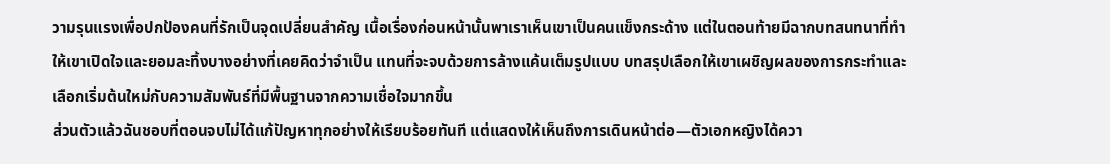วามรุนแรงเพื่อปกป้องคนที่รักเป็นจุดเปลี่ยนสำคัญ เนื้อเรื่องก่อนหน้านั้นพาเราเห็นเขาเป็นคนแข็งกระด้าง แต่ในตอนท้ายมีฉากบทสนทนาที่ทำให้เขาเปิดใจและยอมละทิ้งบางอย่างที่เคยคิดว่าจำเป็น แทนที่จะจบด้วยการล้างแค้นเต็มรูปแบบ บทสรุปเลือกให้เขาเผชิญผลของการกระทำและเลือกเริ่มต้นใหม่กับความสัมพันธ์ที่มีพื้นฐานจากความเชื่อใจมากขึ้น
ส่วนตัวแล้วฉันชอบที่ตอนจบไม่ได้แก้ปัญหาทุกอย่างให้เรียบร้อยทันที แต่แสดงให้เห็นถึงการเดินหน้าต่อ—ตัวเอกหญิงได้ควา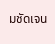มชัดเจน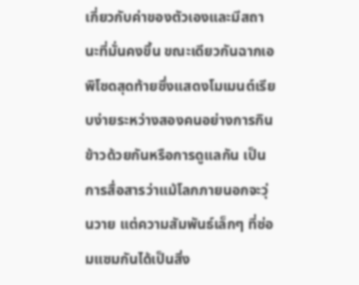เกี่ยวกับค่าของตัวเองและมีสถานะที่มั่นคงขึ้น ขณะเดียวกันฉากเอพิโซดสุดท้ายซึ่งแสดงโมเมนต์เรียบง่ายระหว่างสองคนอย่างการกินข้าวด้วยกันหรือการดูแลกัน เป็นการสื่อสารว่าแม้โลกภายนอกจะวุ่นวาย แต่ความสัมพันธ์เล็กๆ ที่ซ่อมแซมกันได้เป็นสิ่ง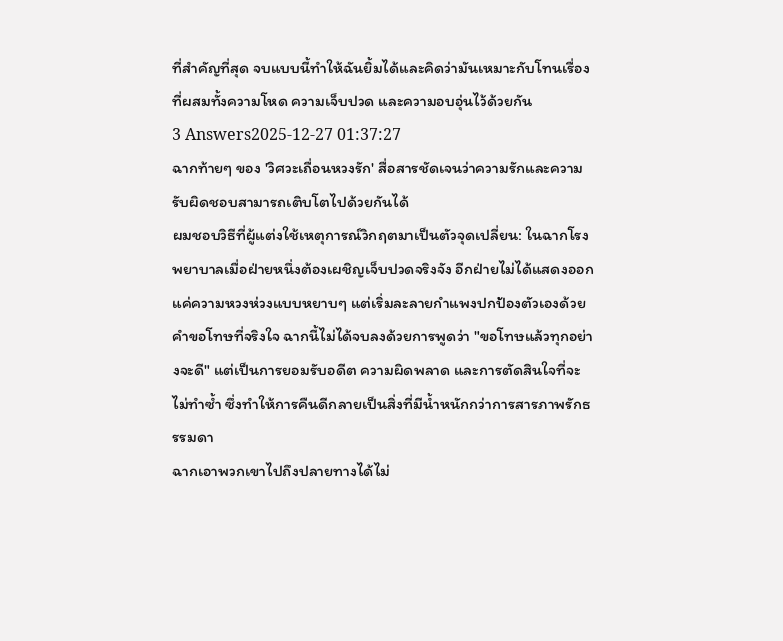ที่สำคัญที่สุด จบแบบนี้ทำให้ฉันยิ้มได้และคิดว่ามันเหมาะกับโทนเรื่องที่ผสมทั้งความโหด ความเจ็บปวด และความอบอุ่นไว้ด้วยกัน
3 Answers2025-12-27 01:37:27
ฉากท้ายๆ ของ 'วิศวะเถื่อนหวงรัก' สื่อสารชัดเจนว่าความรักและความรับผิดชอบสามารถเติบโตไปด้วยกันได้
ผมชอบวิธีที่ผู้แต่งใช้เหตุการณ์วิกฤตมาเป็นตัวจุดเปลี่ยน: ในฉากโรงพยาบาลเมื่อฝ่ายหนึ่งต้องเผชิญเจ็บปวดจริงจัง อีกฝ่ายไม่ได้แสดงออกแค่ความหวงห่วงแบบหยาบๆ แต่เริ่มละลายกำแพงปกป้องตัวเองด้วยคำขอโทษที่จริงใจ ฉากนี้ไม่ได้จบลงด้วยการพูดว่า "ขอโทษแล้วทุกอย่างจะดี" แต่เป็นการยอมรับอดีต ความผิดพลาด และการตัดสินใจที่จะไม่ทำซ้ำ ซึ่งทำให้การคืนดีกลายเป็นสิ่งที่มีน้ำหนักกว่าการสารภาพรักธรรมดา
ฉากเอาพวกเขาไปถึงปลายทางได้ไม่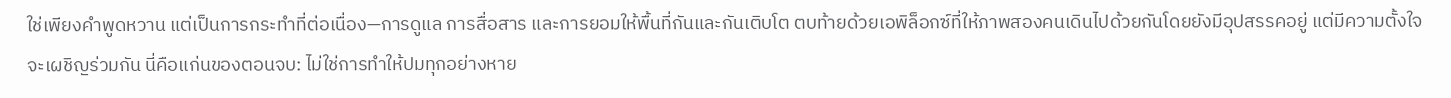ใช่เพียงคำพูดหวาน แต่เป็นการกระทำที่ต่อเนื่อง—การดูแล การสื่อสาร และการยอมให้พื้นที่กันและกันเติบโต ตบท้ายด้วยเอพิล็อกซ์ที่ให้ภาพสองคนเดินไปด้วยกันโดยยังมีอุปสรรคอยู่ แต่มีความตั้งใจจะเผชิญร่วมกัน นี่คือแก่นของตอนจบ: ไม่ใช่การทำให้ปมทุกอย่างหาย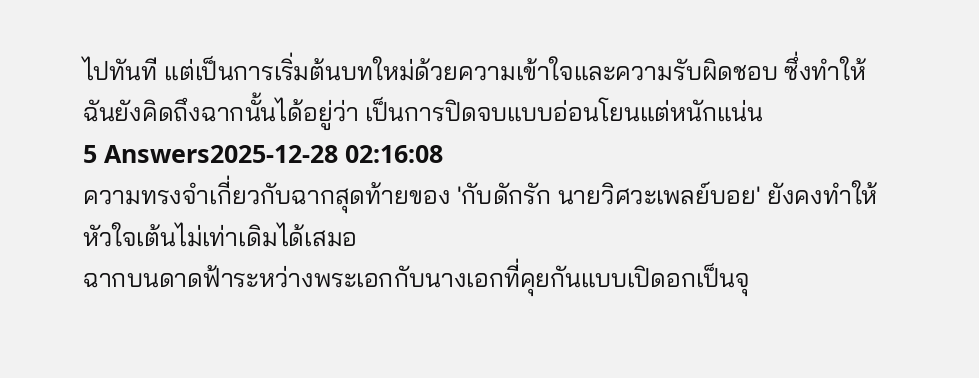ไปทันที แต่เป็นการเริ่มต้นบทใหม่ด้วยความเข้าใจและความรับผิดชอบ ซึ่งทำให้ฉันยังคิดถึงฉากนั้นได้อยู่ว่า เป็นการปิดจบแบบอ่อนโยนแต่หนักแน่น
5 Answers2025-12-28 02:16:08
ความทรงจำเกี่ยวกับฉากสุดท้ายของ 'กับดักรัก นายวิศวะเพลย์บอย' ยังคงทำให้หัวใจเต้นไม่เท่าเดิมได้เสมอ
ฉากบนดาดฟ้าระหว่างพระเอกกับนางเอกที่คุยกันแบบเปิดอกเป็นจุ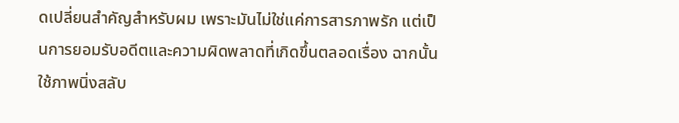ดเปลี่ยนสำคัญสำหรับผม เพราะมันไม่ใช่แค่การสารภาพรัก แต่เป็นการยอมรับอดีตและความผิดพลาดที่เกิดขึ้นตลอดเรื่อง ฉากนั้นใช้ภาพนิ่งสลับ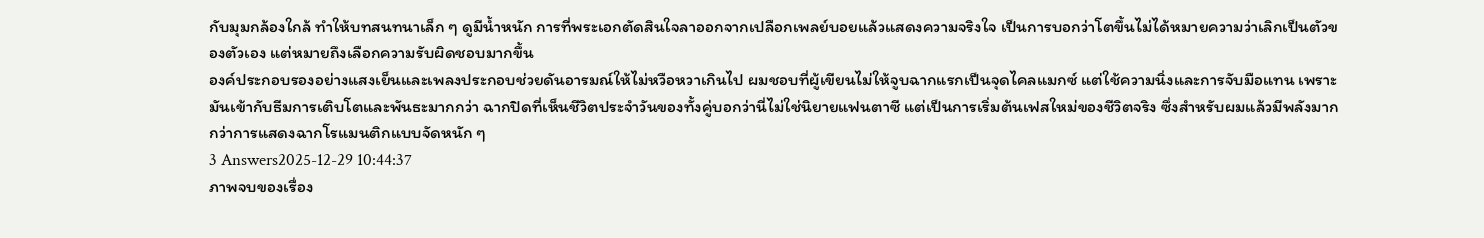กับมุมกล้องใกล้ ทำให้บทสนทนาเล็ก ๆ ดูมีน้ำหนัก การที่พระเอกตัดสินใจลาออกจากเปลือกเพลย์บอยแล้วแสดงความจริงใจ เป็นการบอกว่าโตขึ้นไม่ได้หมายความว่าเลิกเป็นตัวของตัวเอง แต่หมายถึงเลือกความรับผิดชอบมากขึ้น
องค์ประกอบรองอย่างแสงเย็นและเพลงประกอบช่วยดันอารมณ์ให้ไม่หวือหวาเกินไป ผมชอบที่ผู้เขียนไม่ให้จูบฉากแรกเป็นจุดไคลแมกซ์ แต่ใช้ความนิ่งและการจับมือแทน เพราะมันเข้ากับธีมการเติบโตและพันธะมากกว่า ฉากปิดที่เห็นชีวิตประจำวันของทั้งคู่บอกว่านี่ไม่ใช่นิยายแฟนตาซี แต่เป็นการเริ่มต้นเฟสใหม่ของชีวิตจริง ซึ่งสำหรับผมแล้วมีพลังมากกว่าการแสดงฉากโรแมนติกแบบจัดหนัก ๆ
3 Answers2025-12-29 10:44:37
ภาพจบของเรื่อง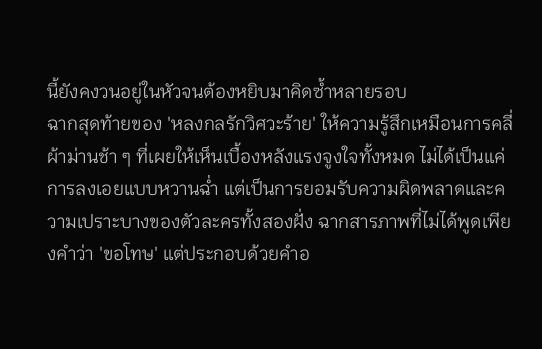นี้ยังคงวนอยู่ในหัวจนต้องหยิบมาคิดซ้ำหลายรอบ
ฉากสุดท้ายของ 'หลงกลรักวิศวะร้าย' ให้ความรู้สึกเหมือนการคลี่ผ้าม่านช้า ๆ ที่เผยให้เห็นเบื้องหลังแรงจูงใจทั้งหมด ไม่ได้เป็นแค่การลงเอยแบบหวานฉ่ำ แต่เป็นการยอมรับความผิดพลาดและความเปราะบางของตัวละครทั้งสองฝั่ง ฉากสารภาพที่ไม่ได้พูดเพียงคำว่า 'ขอโทษ' แต่ประกอบด้วยคำอ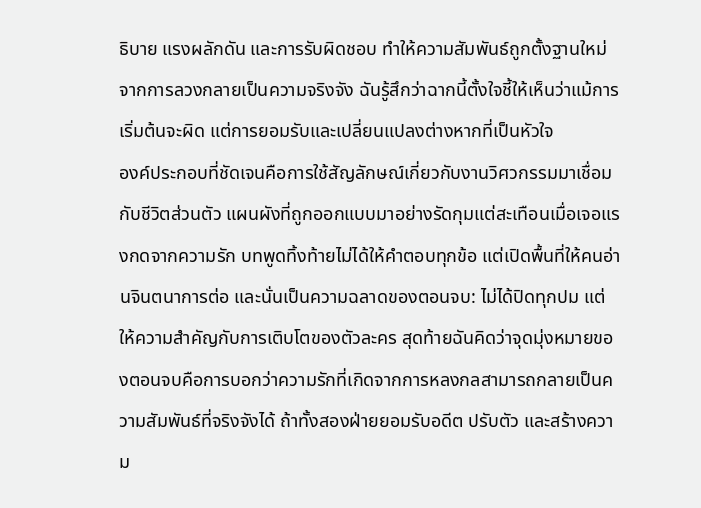ธิบาย แรงผลักดัน และการรับผิดชอบ ทำให้ความสัมพันธ์ถูกตั้งฐานใหม่จากการลวงกลายเป็นความจริงจัง ฉันรู้สึกว่าฉากนี้ตั้งใจชี้ให้เห็นว่าแม้การเริ่มต้นจะผิด แต่การยอมรับและเปลี่ยนแปลงต่างหากที่เป็นหัวใจ
องค์ประกอบที่ชัดเจนคือการใช้สัญลักษณ์เกี่ยวกับงานวิศวกรรมมาเชื่อมกับชีวิตส่วนตัว แผนผังที่ถูกออกแบบมาอย่างรัดกุมแต่สะเทือนเมื่อเจอแรงกดจากความรัก บทพูดทิ้งท้ายไม่ได้ให้คำตอบทุกข้อ แต่เปิดพื้นที่ให้คนอ่านจินตนาการต่อ และนั่นเป็นความฉลาดของตอนจบ: ไม่ได้ปิดทุกปม แต่ให้ความสำคัญกับการเติบโตของตัวละคร สุดท้ายฉันคิดว่าจุดมุ่งหมายของตอนจบคือการบอกว่าความรักที่เกิดจากการหลงกลสามารถกลายเป็นความสัมพันธ์ที่จริงจังได้ ถ้าทั้งสองฝ่ายยอมรับอดีต ปรับตัว และสร้างความ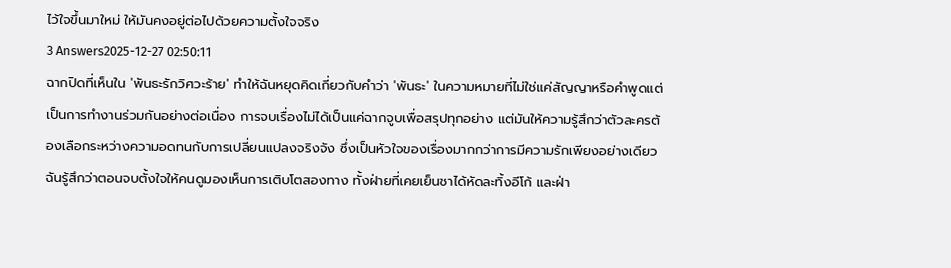ไว้ใจขึ้นมาใหม่ ให้มันคงอยู่ต่อไปด้วยความตั้งใจจริง
3 Answers2025-12-27 02:50:11
ฉากปิดที่เห็นใน 'พันธะรักวิศวะร้าย' ทำให้ฉันหยุดคิดเกี่ยวกับคำว่า 'พันธะ' ในความหมายที่ไม่ใช่แค่สัญญาหรือคำพูดแต่เป็นการทำงานร่วมกันอย่างต่อเนื่อง การจบเรื่องไม่ได้เป็นแค่ฉากจูบเพื่อสรุปทุกอย่าง แต่มันให้ความรู้สึกว่าตัวละครต้องเลือกระหว่างความอดทนกับการเปลี่ยนแปลงจริงจัง ซึ่งเป็นหัวใจของเรื่องมากกว่าการมีความรักเพียงอย่างเดียว
ฉันรู้สึกว่าตอนจบตั้งใจให้คนดูมองเห็นการเติบโตสองทาง ทั้งฝ่ายที่เคยเย็นชาได้หัดละทิ้งอีโก้ และฝ่า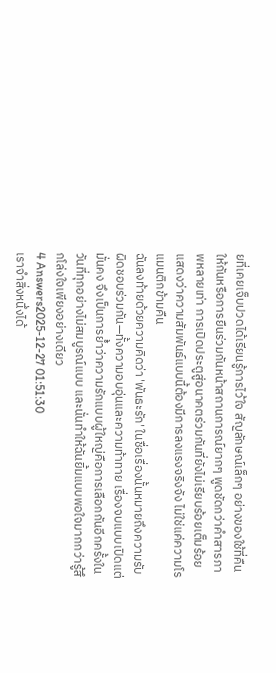ยที่เคยเจ็บปวดได้เรียนรู้การไว้ใจ สัญลักษณ์เล็กๆ อย่างของใช้ที่คืนให้กันหรือการยืนร่วมกันหน้าสถานการณ์ยากๆ พูดชัดกว่าคำสารภาพหลายเท่า การเปิดประตูสู่อนาคตร่วมกันที่ยังไม่เรียบร้อยเต็มร้อย แสดงว่าความสัมพันธ์แบบนี้ต้องมีการลงแรงจริงจัง ไม่ใช่แค่ความโรแมนติกข้ามคืน
ฉันลงท้ายด้วยความคิดว่า 'พันธะรัก' ในชื่อเรื่องนั้นหมายถึงความรับผิดชอบร่วมกัน—ทั้งความอบอุ่นและความท้าทาย เรื่องจบแบบเปิดแต่มั่นคง จึงเป็นการย้ำว่าความรักแบบผู้ใหญ่คือการเลือกกันอีกครั้งในวันที่ทุกอย่างไม่สมบูรณ์แบบ และนั่นทำให้ฉันยิ้มแบบพอใจมากกว่ารู้สึกโล่งใจเพียงอย่างเดียว
4 Answers2025-12-27 01:51:30
เราจำสิ่งหนึ่งได้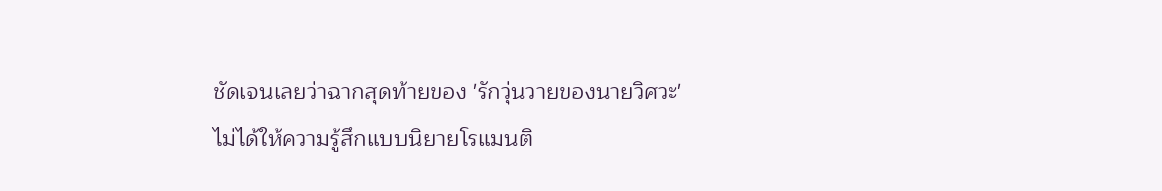ชัดเจนเลยว่าฉากสุดท้ายของ 'รักวุ่นวายของนายวิศวะ' ไม่ได้ให้ความรู้สึกแบบนิยายโรแมนติ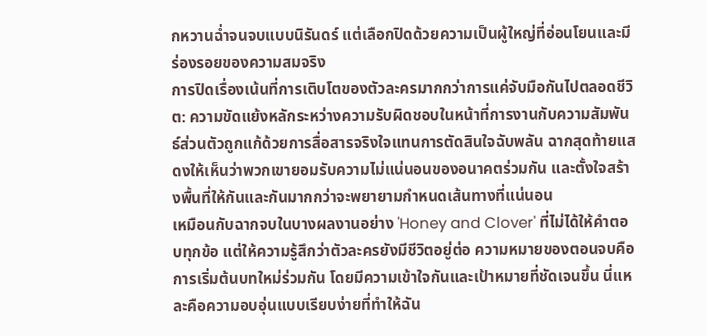กหวานฉ่ำจนจบแบบนิรันดร์ แต่เลือกปิดด้วยความเป็นผู้ใหญ่ที่อ่อนโยนและมีร่องรอยของความสมจริง
การปิดเรื่องเน้นที่การเติบโตของตัวละครมากกว่าการแค่จับมือกันไปตลอดชีวิต: ความขัดแย้งหลักระหว่างความรับผิดชอบในหน้าที่การงานกับความสัมพันธ์ส่วนตัวถูกแก้ด้วยการสื่อสารจริงใจแทนการตัดสินใจฉับพลัน ฉากสุดท้ายแสดงให้เห็นว่าพวกเขายอมรับความไม่แน่นอนของอนาคตร่วมกัน และตั้งใจสร้างพื้นที่ให้กันและกันมากกว่าจะพยายามกำหนดเส้นทางที่แน่นอน
เหมือนกับฉากจบในบางผลงานอย่าง 'Honey and Clover' ที่ไม่ได้ให้คำตอบทุกข้อ แต่ให้ความรู้สึกว่าตัวละครยังมีชีวิตอยู่ต่อ ความหมายของตอนจบคือการเริ่มต้นบทใหม่ร่วมกัน โดยมีความเข้าใจกันและเป้าหมายที่ชัดเจนขึ้น นี่แหละคือความอบอุ่นแบบเรียบง่ายที่ทำให้ฉัน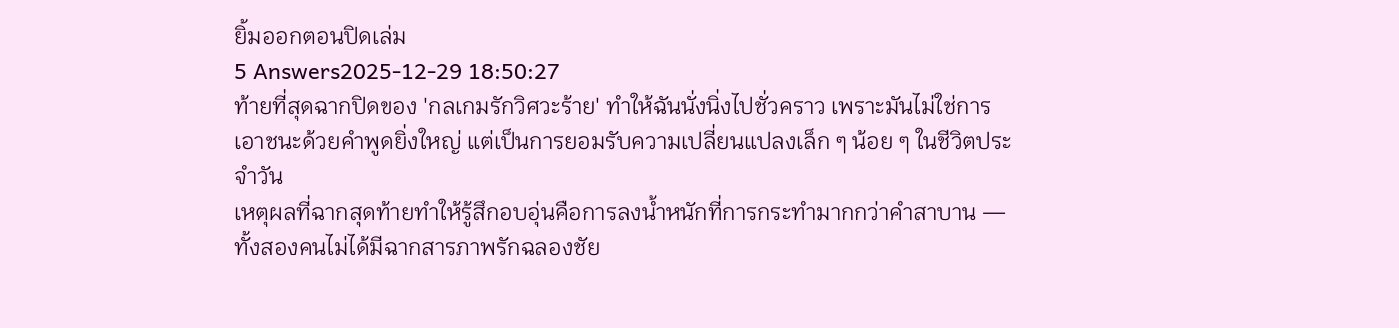ยิ้มออกตอนปิดเล่ม
5 Answers2025-12-29 18:50:27
ท้ายที่สุดฉากปิดของ 'กลเกมรักวิศวะร้าย' ทำให้ฉันนั่งนิ่งไปชั่วคราว เพราะมันไม่ใช่การเอาชนะด้วยคำพูดยิ่งใหญ่ แต่เป็นการยอมรับความเปลี่ยนแปลงเล็ก ๆ น้อย ๆ ในชีวิตประจำวัน
เหตุผลที่ฉากสุดท้ายทำให้รู้สึกอบอุ่นคือการลงน้ำหนักที่การกระทำมากกว่าคำสาบาน — ทั้งสองคนไม่ได้มีฉากสารภาพรักฉลองชัย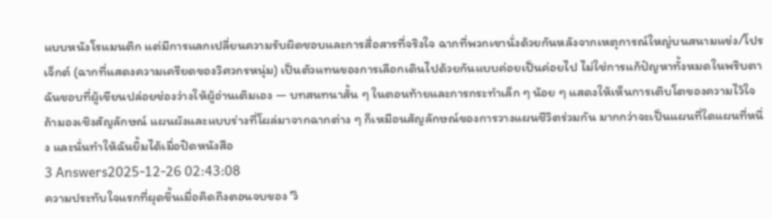แบบหนังโรแมนติก แต่มีการแลกเปลี่ยนความรับผิดชอบและการสื่อสารที่จริงใจ ฉากที่พวกเขานั่งด้วยกันหลังจากเหตุการณ์ใหญ่บนสนามแข่ง/โปรเจ็กต์ (ฉากที่แสดงความเครียดของวิศวกรหนุ่ม) เป็นตัวแทนของการเลือกเดินไปด้วยกันแบบค่อยเป็นค่อยไป ไม่ใช่การแก้ปัญหาทั้งหมดในพริบตา
ฉันชอบที่ผู้เขียนปล่อยช่องว่างให้ผู้อ่านเติมเอง — บทสนทนาสั้น ๆ ในตอนท้ายและการกระทำเล็ก ๆ น้อย ๆ แสดงให้เห็นการเติบโตของความไว้ใจ ถ้ามองเชิงสัญลักษณ์ แผนผังและแบบร่างที่โผล่มาจากฉากต่าง ๆ ก็เหมือนสัญลักษณ์ของการวางแผนชีวิตร่วมกัน มากกว่าจะเป็นแผนที่ใดแผนที่หนึ่ง และนั่นทำให้ฉันยิ้มได้เมื่อปิดหนังสือ
3 Answers2025-12-26 02:43:08
ความประทับใจแรกที่ผุดขึ้นเมื่อคิดถึงตอนจบของ 'วิ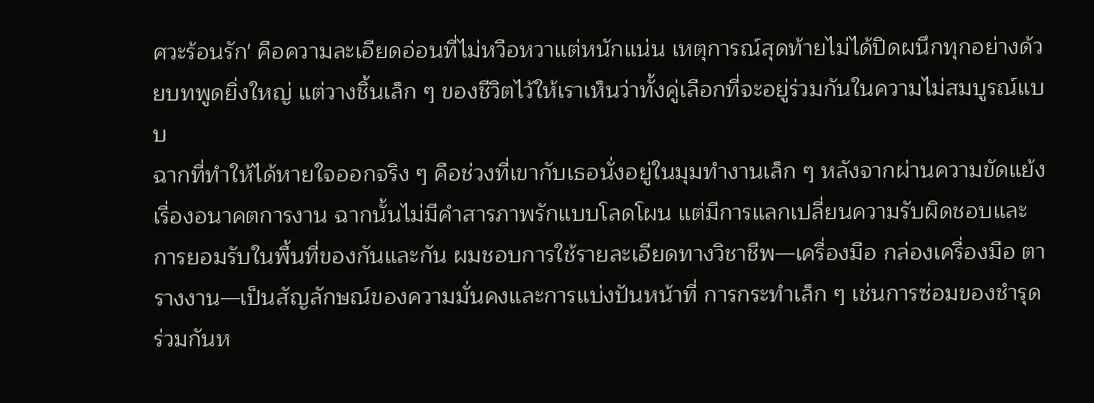ศวะร้อนรัก' คือความละเอียดอ่อนที่ไม่หวือหวาแต่หนักแน่น เหตุการณ์สุดท้ายไม่ได้ปิดผนึกทุกอย่างด้วยบทพูดยิ่งใหญ่ แต่วางชิ้นเล็ก ๆ ของชีวิตไว้ให้เราเห็นว่าทั้งคู่เลือกที่จะอยู่ร่วมกันในความไม่สมบูรณ์แบบ
ฉากที่ทำให้ได้หายใจออกจริง ๆ คือช่วงที่เขากับเธอนั่งอยู่ในมุมทำงานเล็ก ๆ หลังจากผ่านความขัดแย้งเรื่องอนาคตการงาน ฉากนั้นไม่มีคำสารภาพรักแบบโลดโผน แต่มีการแลกเปลี่ยนความรับผิดชอบและการยอมรับในพื้นที่ของกันและกัน ผมชอบการใช้รายละเอียดทางวิชาชีพ—เครื่องมือ กล่องเครื่องมือ ตารางงาน—เป็นสัญลักษณ์ของความมั่นคงและการแบ่งปันหน้าที่ การกระทำเล็ก ๆ เช่นการซ่อมของชำรุดร่วมกันห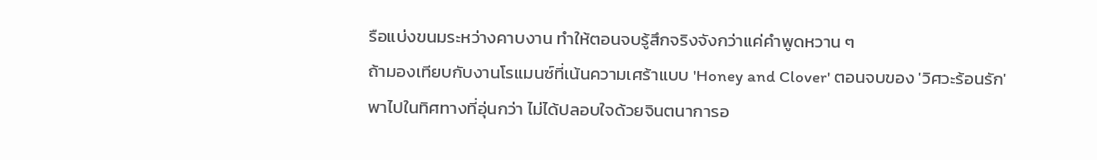รือแบ่งขนมระหว่างคาบงาน ทำให้ตอนจบรู้สึกจริงจังกว่าแค่คำพูดหวาน ๆ
ถ้ามองเทียบกับงานโรแมนซ์ที่เน้นความเศร้าแบบ 'Honey and Clover' ตอนจบของ 'วิศวะร้อนรัก' พาไปในทิศทางที่อุ่นกว่า ไม่ได้ปลอบใจด้วยจินตนาการอ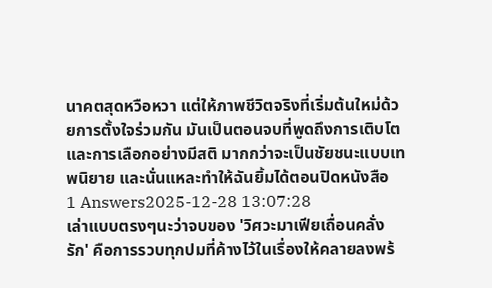นาคตสุดหวือหวา แต่ให้ภาพชีวิตจริงที่เริ่มต้นใหม่ด้วยการตั้งใจร่วมกัน มันเป็นตอนจบที่พูดถึงการเติบโตและการเลือกอย่างมีสติ มากกว่าจะเป็นชัยชนะแบบเทพนิยาย และนั่นแหละทำให้ฉันยิ้มได้ตอนปิดหนังสือ
1 Answers2025-12-28 13:07:28
เล่าแบบตรงๆนะว่าจบของ 'วิศวะมาเฟียเถื่อนคลั่งรัก' คือการรวบทุกปมที่ค้างไว้ในเรื่องให้คลายลงพร้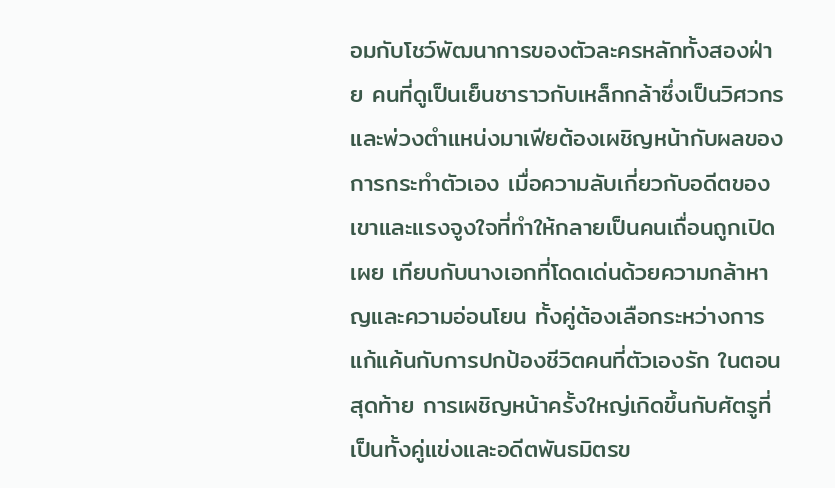อมกับโชว์พัฒนาการของตัวละครหลักทั้งสองฝ่าย คนที่ดูเป็นเย็นชาราวกับเหล็กกล้าซึ่งเป็นวิศวกรและพ่วงตำแหน่งมาเฟียต้องเผชิญหน้ากับผลของการกระทำตัวเอง เมื่อความลับเกี่ยวกับอดีตของเขาและแรงจูงใจที่ทำให้กลายเป็นคนเถื่อนถูกเปิดเผย เทียบกับนางเอกที่โดดเด่นด้วยความกล้าหาญและความอ่อนโยน ทั้งคู่ต้องเลือกระหว่างการแก้แค้นกับการปกป้องชีวิตคนที่ตัวเองรัก ในตอนสุดท้าย การเผชิญหน้าครั้งใหญ่เกิดขึ้นกับศัตรูที่เป็นทั้งคู่แข่งและอดีตพันธมิตรข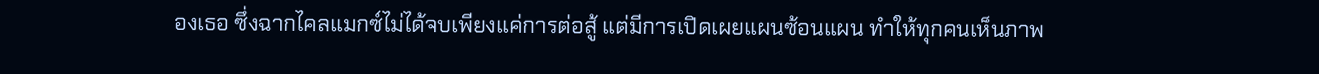องเธอ ซึ่งฉากไคลแมกซ์ไม่ได้จบเพียงแค่การต่อสู้ แต่มีการเปิดเผยแผนซ้อนแผน ทำให้ทุกคนเห็นภาพ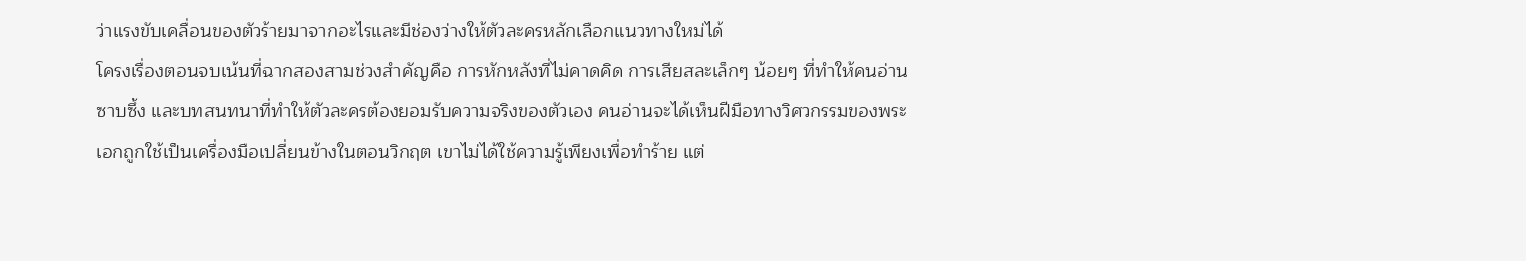ว่าแรงขับเคลื่อนของตัวร้ายมาจากอะไรและมีช่องว่างให้ตัวละครหลักเลือกแนวทางใหม่ได้
โครงเรื่องตอนจบเน้นที่ฉากสองสามช่วงสำคัญคือ การหักหลังที่ไม่คาดคิด การเสียสละเล็กๆ น้อยๆ ที่ทำให้คนอ่านซาบซึ้ง และบทสนทนาที่ทำให้ตัวละครต้องยอมรับความจริงของตัวเอง คนอ่านจะได้เห็นฝีมือทางวิศวกรรมของพระเอกถูกใช้เป็นเครื่องมือเปลี่ยนข้างในตอนวิกฤต เขาไม่ได้ใช้ความรู้เพียงเพื่อทำร้าย แต่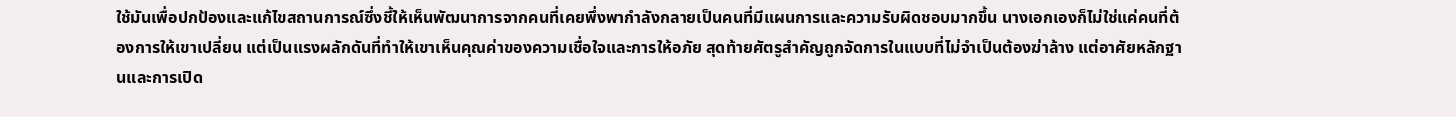ใช้มันเพื่อปกป้องและแก้ไขสถานการณ์ซึ่งชี้ให้เห็นพัฒนาการจากคนที่เคยพึ่งพากำลังกลายเป็นคนที่มีแผนการและความรับผิดชอบมากขึ้น นางเอกเองก็ไม่ใช่แค่คนที่ต้องการให้เขาเปลี่ยน แต่เป็นแรงผลักดันที่ทำให้เขาเห็นคุณค่าของความเชื่อใจและการให้อภัย สุดท้ายศัตรูสำคัญถูกจัดการในแบบที่ไม่จำเป็นต้องฆ่าล้าง แต่อาศัยหลักฐานและการเปิด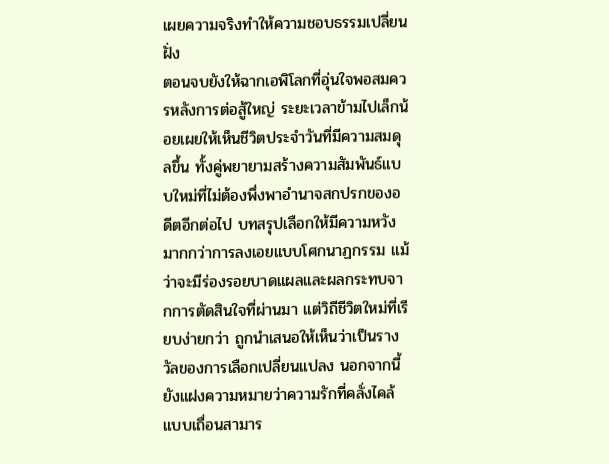เผยความจริงทำให้ความชอบธรรมเปลี่ยนฝั่ง
ตอนจบยังให้ฉากเอพิโลกที่อุ่นใจพอสมควรหลังการต่อสู้ใหญ่ ระยะเวลาข้ามไปเล็กน้อยเผยให้เห็นชีวิตประจำวันที่มีความสมดุลขึ้น ทั้งคู่พยายามสร้างความสัมพันธ์แบบใหม่ที่ไม่ต้องพึ่งพาอำนาจสกปรกของอดีตอีกต่อไป บทสรุปเลือกให้มีความหวังมากกว่าการลงเอยแบบโศกนาฏกรรม แม้ว่าจะมีร่องรอยบาดแผลและผลกระทบจากการตัดสินใจที่ผ่านมา แต่วิถีชีวิตใหม่ที่เรียบง่ายกว่า ถูกนำเสนอให้เห็นว่าเป็นรางวัลของการเลือกเปลี่ยนแปลง นอกจากนี้ยังแฝงความหมายว่าความรักที่คลั่งไคล้แบบเถื่อนสามาร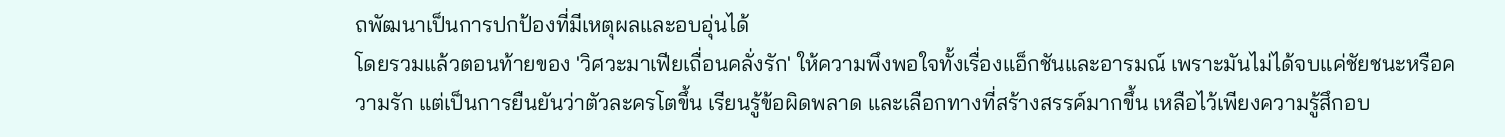ถพัฒนาเป็นการปกป้องที่มีเหตุผลและอบอุ่นได้
โดยรวมแล้วตอนท้ายของ 'วิศวะมาเฟียเถื่อนคลั่งรัก' ให้ความพึงพอใจทั้งเรื่องแอ็กชันและอารมณ์ เพราะมันไม่ได้จบแค่ชัยชนะหรือความรัก แต่เป็นการยืนยันว่าตัวละครโตขึ้น เรียนรู้ข้อผิดพลาด และเลือกทางที่สร้างสรรค์มากขึ้น เหลือไว้เพียงความรู้สึกอบ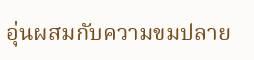อุ่นผสมกับความขมปลาย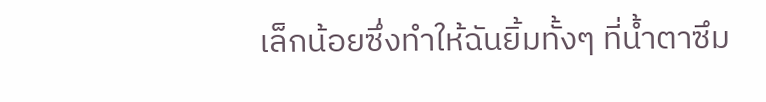เล็กน้อยซึ่งทำให้ฉันยิ้มทั้งๆ ที่น้ำตาซึม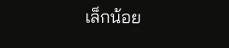เล็กน้อย